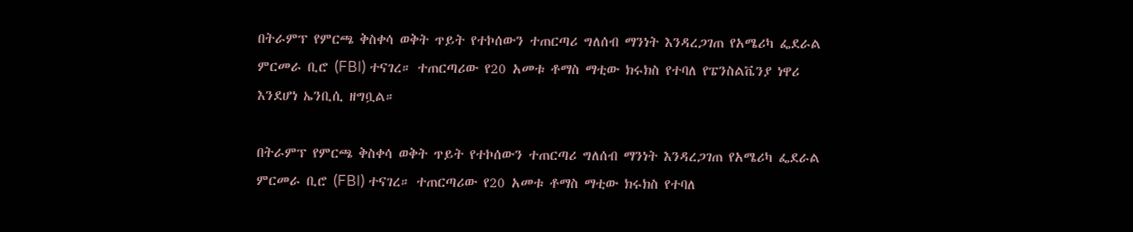በትራምፕ የምርጫ ቅስቀሳ ወቅት ጥይት የተኮሰውን ተጠርጣሪ ግለሰብ ማንነት እንዳረጋገጠ የአሜሪካ ፌደራል ምርመራ ቢሮ (FBI) ተናገረ። ተጠርጣሪው የ20 አመቱ ቶማስ ማቲው ክሩክስ የተባለ የፔንስልቬንያ ነዋሪ እንደሆነ ኤንቢሲ ዘግቧል።

በትራምፕ የምርጫ ቅስቀሳ ወቅት ጥይት የተኮሰውን ተጠርጣሪ ግለሰብ ማንነት እንዳረጋገጠ የአሜሪካ ፌደራል ምርመራ ቢሮ (FBI) ተናገረ። ተጠርጣሪው የ20 አመቱ ቶማስ ማቲው ክሩክስ የተባለ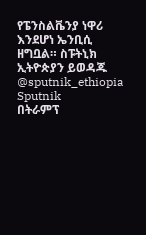የፔንስልቬንያ ነዋሪ እንደሆነ ኤንቢሲ ዘግቧል። ስፑትኒክ ኢትዮጵያን ይወዳጁ @sputnik_ethiopia
Sputnik
በትራምፕ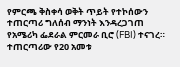የምርጫ ቅስቀሳ ወቅት ጥይት የተኮሰውን ተጠርጣሪ ግለሰብ ማንነት እንዳረጋገጠ የአሜሪካ ፌደራል ምርመራ ቢሮ (FBI) ተናገረ። ተጠርጣሪው የ20 አመቱ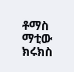ቶማስ ማቲው ክሩክስ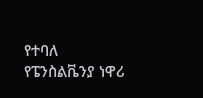የተባለ የፔንስልቬንያ ነዋሪ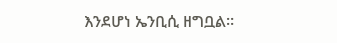እንደሆነ ኤንቢሲ ዘግቧል።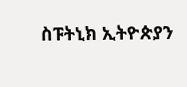ስፑትኒክ ኢትዮጵያን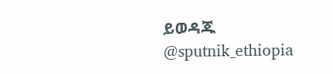ይወዳጁ @sputnik_ethiopia